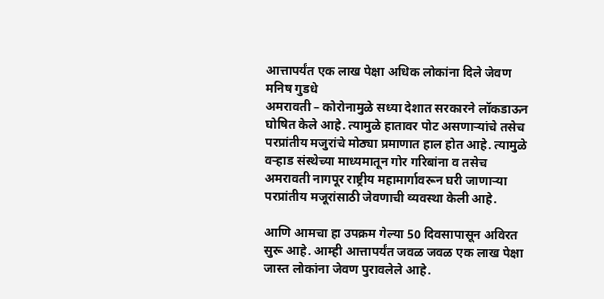आत्तापर्यंत एक लाख पेक्षा अधिक लोकांना दिले जेवण
मनिष गुडधे
अमरावती – कोरोनामुळे सध्या देशात सरकारने लॉकडाऊन घोषित केले आहे. त्यामुळे हातावर पोट असणाऱ्यांचे तसेच परप्रांतीय मजुरांचे मोठ्या प्रमाणात हाल होत आहे. त्यामुळे वऱ्हाड संस्थेच्या माध्यमातून गोर गरिबांना व तसेच अमरावती नागपूर राष्ट्रीय महामार्गावरून घरी जाणाऱ्या परप्रांतीय मजूरांसाठी जेवणाची व्यवस्था केली आहे.

आणि आमचा हा उपक्रम गेल्या 50 दिवसापासून अविरत सुरू आहे. आम्ही आत्तापर्यंत जवळ जवळ एक लाख पेक्षा जास्त लोकांना जेवण पुरावलेले आहे.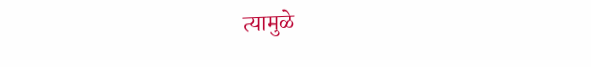त्यामुळे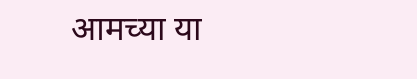आमच्या या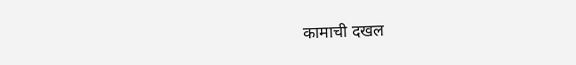कामाची दखल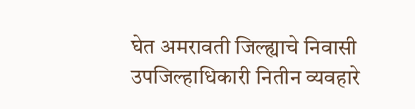घेत अमरावती जिल्ह्याचे निवासी उपजिल्हाधिकारी नितीन व्यवहारे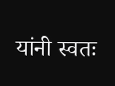यांनी स्वतः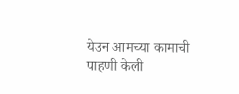येउन आमच्या कामाची पाहणी केली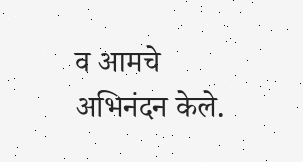व आमचे अभिनंदन केले.